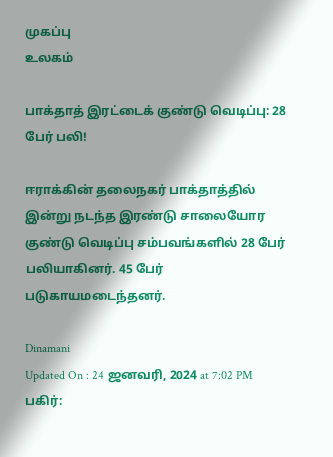முகப்பு
உலகம்

பாக்தாத் இரட்டைக் குண்டு வெடிப்பு: 28 பேர் பலி!

ஈராக்கின் தலைநகர் பாக்தாத்தில் இன்று நடந்த இரண்டு சாலையோர குண்டு வெடிப்பு சம்பவங்களில் 28 பேர் பலியாகினர். 45 பேர் படுகாயமடைந்தனர்.

Dinamani
Updated On : 24 ஜனவரி, 2024 at 7:02 PM
பகிர்: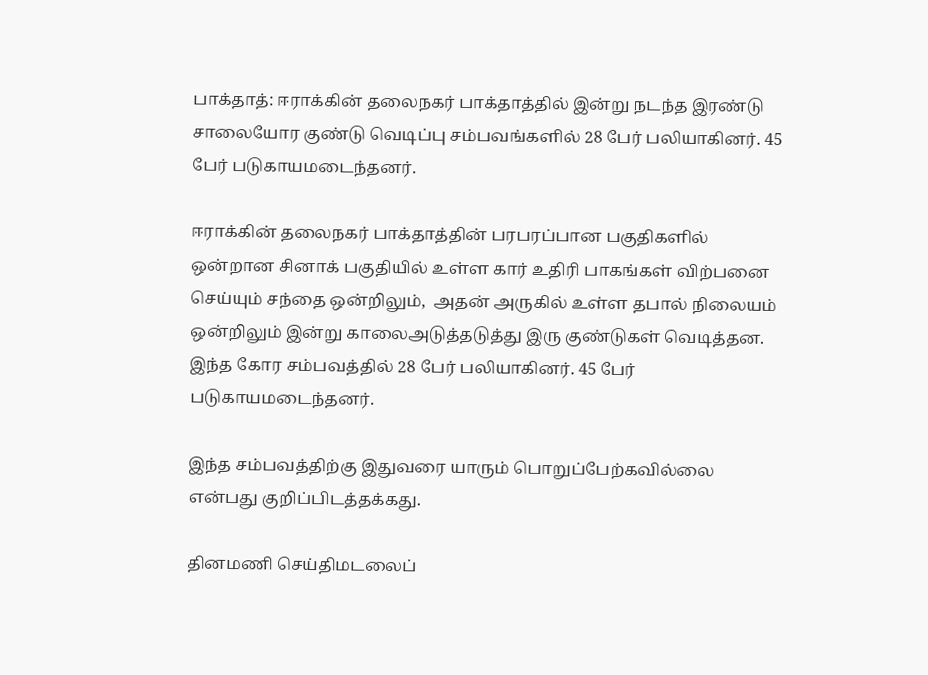பாக்தாத்: ஈராக்கின் தலைநகர் பாக்தாத்தில் இன்று நடந்த இரண்டு சாலையோர குண்டு வெடிப்பு சம்பவங்களில் 28 பேர் பலியாகினர். 45 பேர் படுகாயமடைந்தனர்.

ஈராக்கின் தலைநகர் பாக்தாத்தின் பரபரப்பான பகுதிகளில் ஒன்றான சினாக் பகுதியில் உள்ள கார் உதிரி பாகங்கள் விற்பனை செய்யும் சந்தை ஒன்றிலும்,  அதன் அருகில் உள்ள தபால் நிலையம் ஒன்றிலும் இன்று காலைஅடுத்தடுத்து இரு குண்டுகள் வெடித்தன.  இந்த கோர சம்பவத்தில் 28 பேர் பலியாகினர். 45 பேர் படுகாயமடைந்தனர்.

இந்த சம்பவத்திற்கு இதுவரை யாரும் பொறுப்பேற்கவில்லை என்பது குறிப்பிடத்தக்கது.

தினமணி செய்திமடலைப்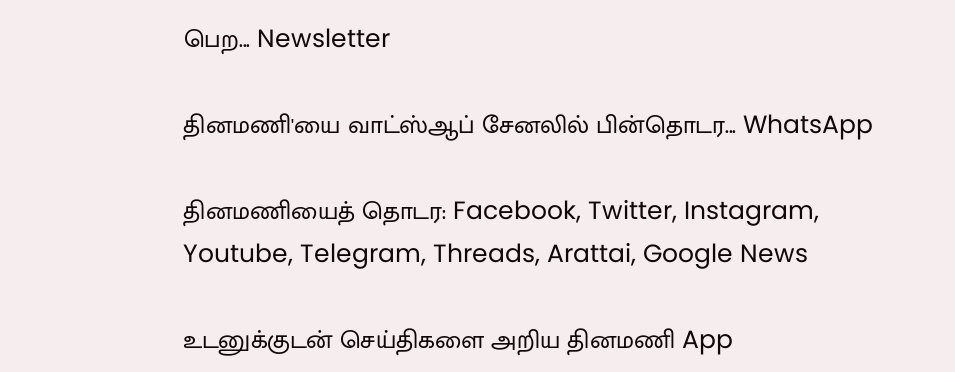பெற... Newsletter

தினமணி'யை வாட்ஸ்ஆப் சேனலில் பின்தொடர... WhatsApp

தினமணியைத் தொடர: Facebook, Twitter, Instagram, Youtube, Telegram, Threads, Arattai, Google News

உடனுக்குடன் செய்திகளை அறிய தினமணி App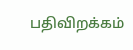பதிவிறக்கம்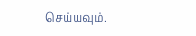செய்யவும்.